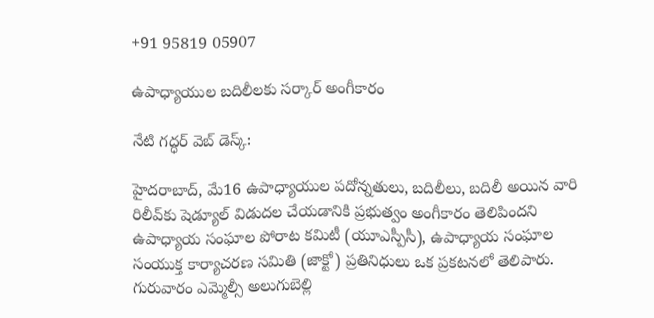+91 95819 05907

ఉపాధ్యాయుల బదిలీలకు సర్కార్ అంగీకారం

నేటి గద్ధర్ వెబ్ డెస్క్:

హైదరాబాద్‌, మే16 ఉపాధ్యాయుల పదోన్నతులు, బదిలీలు, బదిలీ అయిన వారి రిలీవ్‌కు షెడ్యూల్‌ విడుదల చేయడానికి ప్రభుత్వం అంగీకారం తెలిపిందని ఉపాధ్యాయ సంఘాల పోరాట కమిటీ (యూఎస్పీసీ), ఉపాధ్యాయ సంఘాల సంయుక్త కార్యాచరణ సమితి (జాక్టో) ప్రతినిధులు ఒక ప్రకటనలో తెలిపారు.
గురువారం ఎమ్మెల్సీ అలుగుబెల్లి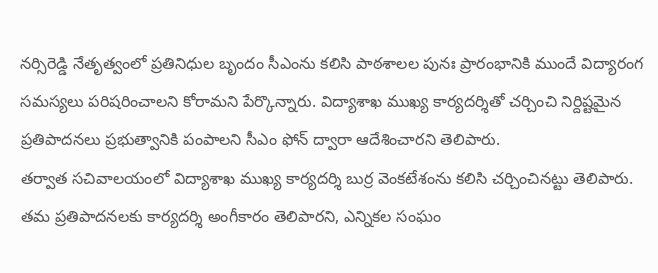నర్సిరెడ్డి నేతృత్వంలో ప్రతినిధుల బృందం సీఎంను కలిసి పాఠశాలల పునః ప్రారంభానికి ముందే విద్యారంగ సమస్యలు పరిషరించాలని కోరామని పేర్కొన్నారు. విద్యాశాఖ ముఖ్య కార్యదర్శితో చర్చించి నిర్దిష్టమైన ప్రతిపాదనలు ప్రభుత్వానికి పంపాలని సీఎం ఫోన్‌ ద్వారా ఆదేశించారని తెలిపారు.
తర్వాత సచివాలయంలో విద్యాశాఖ ముఖ్య కార్యదర్శి బుర్ర వెంకటేశంను కలిసి చర్చించినట్టు తెలిపారు. తమ ప్రతిపాదనలకు కార్యదర్శి అంగీకారం తెలిపారని, ఎన్నికల సంఘం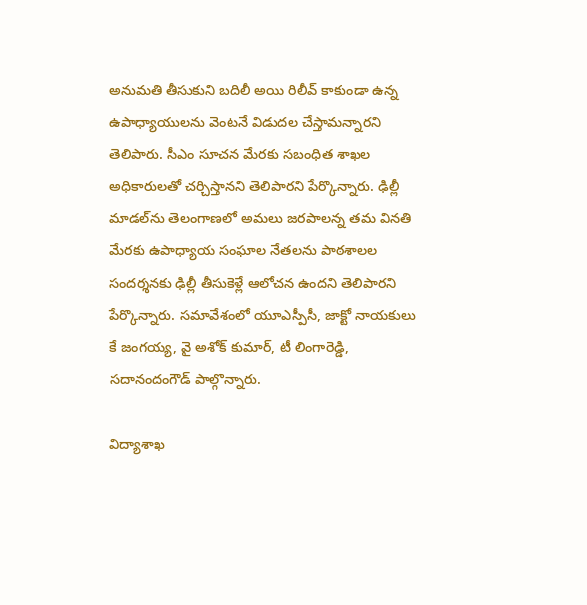అనుమతి తీసుకుని బదిలీ అయి రిలీవ్‌ కాకుండా ఉన్న ఉపాధ్యాయులను వెంటనే విడుదల చేస్తామన్నారని తెలిపారు. సీఎం సూచన మేరకు సబంధిత శాఖల అధికారులతో చర్చిస్తానని తెలిపారని పేర్కొన్నారు. ఢిల్లీ మాడల్‌ను తెలంగాణలో అమలు జరపాలన్న తమ వినతి మేరకు ఉపాధ్యాయ సంఘాల నేతలను పాఠశాలల సందర్శనకు ఢిల్లీ తీసుకెళ్లే ఆలోచన ఉందని తెలిపారని పేర్కొన్నారు. సమావేశంలో యూఎస్పీసీ, జాక్టో నాయకులు కే జంగయ్య, వై అశోక్‌ కుమార్‌, టీ లింగారెడ్డి, సదానందంగౌడ్‌ పాల్గొన్నారు.

విద్యాశాఖ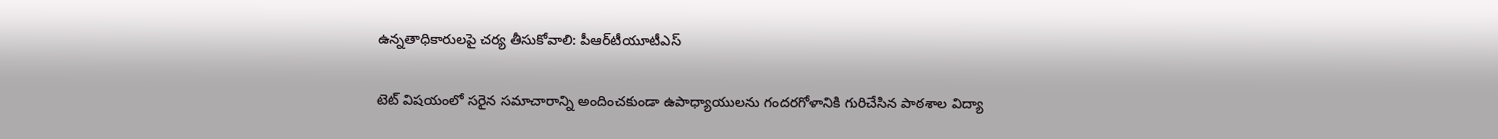ఉన్నతాధికారులపై చర్య తీసుకోవాలి: పీఆర్‌టీయూటీఎస్‌

టెట్‌ విషయంలో సరైన సమాచారాన్ని అందించకుండా ఉపాధ్యాయులను గందరగోళానికి గురిచేసిన పాఠశాల విద్యా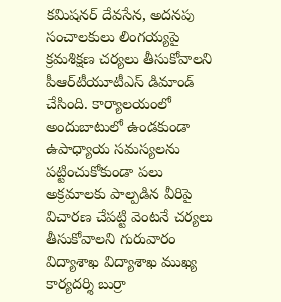కమిషనర్‌ దేవసేన, అదనపు సంచాలకులు లింగయ్యపై క్రమశిక్షణ చర్యలు తీసుకోవాలని పీఆర్‌టీయూటీఎస్‌ డిమాండ్‌ చేసింది. కార్యాలయంలో అందుబాటులో ఉండకుండా ఉపాధ్యాయ సమస్యలను పట్టించుకోకుండా పలు అక్రమాలకు పాల్పడిన వీరిపై విచారణ చేపట్టి వెంటనే చర్యలు తీసుకోవాలని గురువారం విద్యాశాఖ విద్యాశాఖ ముఖ్య కార్యదర్శి బుర్రా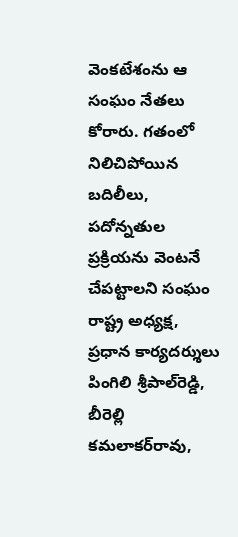వెంకటేశంను ఆ సంఘం నేతలు కోరారు. గతంలో నిలిచిపోయిన బదిలీలు, పదోన్నతుల ప్రక్రియను వెంటనే చేపట్టాలని సంఘం రాష్ట్ర అధ్యక్ష, ప్రధాన కార్యదర్శులు పింగిలి శ్రీపాల్‌రెడ్డి, బీరెల్లి కమలాకర్‌రావు,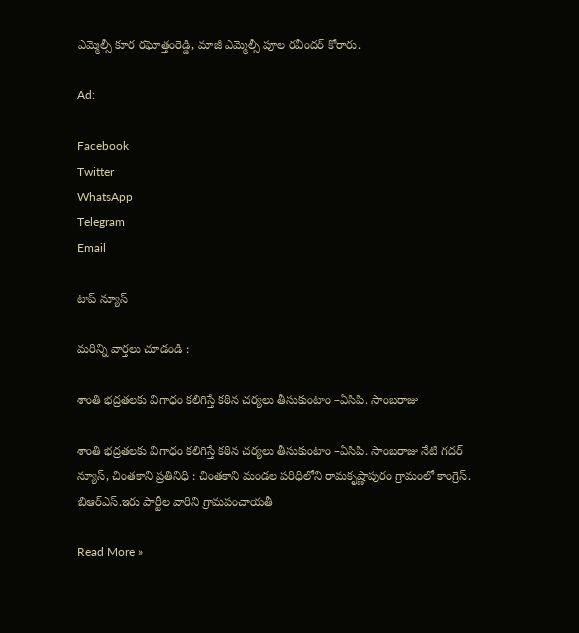ఎమ్మెల్సీ కూర రఘోత్తంరెడ్డి, మాజీ ఎమ్మెల్సీ పూల రవీందర్‌ కోరారు.

Ad:

Facebook
Twitter
WhatsApp
Telegram
Email

టాప్ న్యూస్

మరిన్ని వార్తలు చూడండి :

శాంతి భద్రతలకు విగాధం కలిగిస్తే కఠిన చర్యలు తీసుకుంటాం –ఏసిపి. సాంబరాజు

శాంతి భద్రతలకు విగాధం కలిగిస్తే కఠిన చర్యలు తీసుకుంటాం –ఏసిపి. సాంబరాజు నేటి గదర్ న్యూస్, చింతకాని ప్రతినిధి : చింతకాని మండల పరిధిలోని రామకృష్ణాపురం గ్రామంలో కాంగ్రెస్. బిఆర్ఎస్.ఇరు పార్టీల వారిని గ్రామపంచాయతీ

Read More »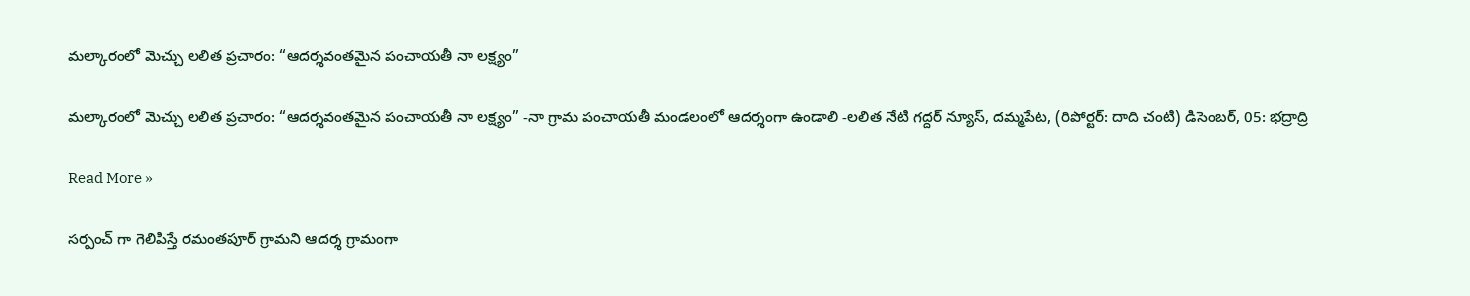మల్కారంలో మెచ్చు లలిత ప్రచారం: “ఆదర్శవంతమైన పంచాయతీ నా లక్ష్యం”

మల్కారంలో మెచ్చు లలిత ప్రచారం: “ఆదర్శవంతమైన పంచాయతీ నా లక్ష్యం” -నా గ్రామ పంచాయతీ మండలంలో ఆదర్శంగా ఉండాలి -లలిత నేటి గద్దర్ న్యూస్, దమ్మపేట, (రిపోర్టర్: దాది చంటి) డిసెంబర్, 05: భద్రాద్రి

Read More »

సర్పంచ్ గా గెలిపిస్తే రమంతపూర్ గ్రామని ఆదర్శ గ్రామంగా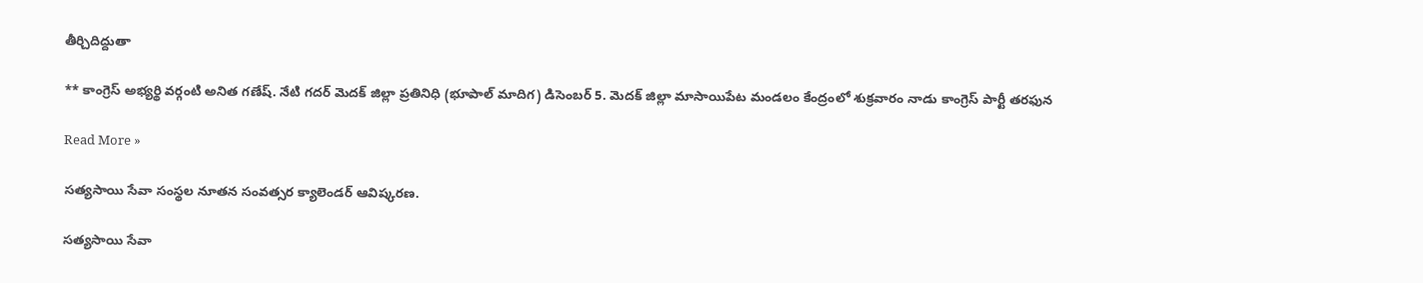తీర్చిదిద్దుతా

** కాంగ్రెస్ అభ్యర్థి వర్గంటి అనిత గణేష్. నేటి గదర్ మెదక్ జిల్లా ప్రతినిధి (భూపాల్ మాదిగ) డిసెంబర్ 5. మెదక్ జిల్లా మాసాయిపేట మండలం కేంద్రంలో శుక్రవారం నాడు కాంగ్రెస్ పార్టీ తరఫున

Read More »

సత్యసాయి సేవా సంస్థల నూతన సంవత్సర క్యాలెండర్ ఆవిష్కరణ.

సత్యసాయి సేవా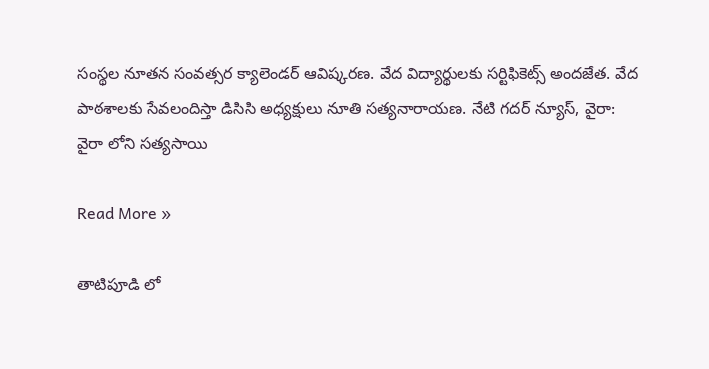సంస్థల నూతన సంవత్సర క్యాలెండర్ ఆవిష్కరణ. వేద విద్యార్థులకు సర్టిఫికెట్స్ అందజేత. వేద పాఠశాలకు సేవలందిస్తా డిసిసి అధ్యక్షులు నూతి సత్యనారాయణ. నేటి గదర్ న్యూస్, వైరా: వైరా లోని సత్యసాయి

Read More »

తాటిపూడి లో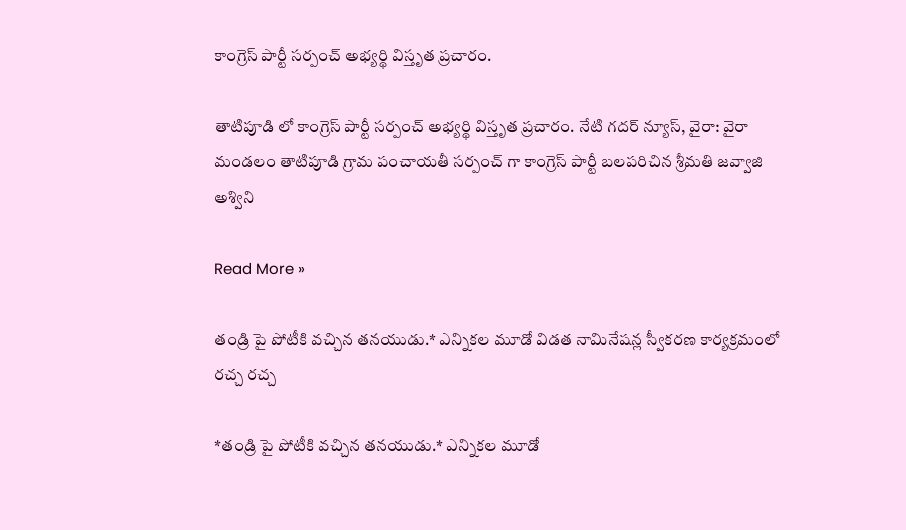కాంగ్రెస్ పార్టీ సర్పంచ్ అభ్యర్థి విస్తృత ప్రచారం.

తాటిపూడి లో కాంగ్రెస్ పార్టీ సర్పంచ్ అభ్యర్థి విస్తృత ప్రచారం. నేటి గదర్ న్యూస్, వైరా: వైరా మండలం తాటిపూడి గ్రామ పంచాయతీ సర్పంచ్ గా కాంగ్రెస్ పార్టీ బలపరిచిన శ్రీమతి జవ్వాజి అశ్విని

Read More »

తండ్రి పై పోటీకి వచ్చిన తనయుడు.* ఎన్నికల మూడో విడత నామినేషన్ల స్వీకరణ కార్యక్రమంలో రచ్చ రచ్చ

*తండ్రి పై పోటీకి వచ్చిన తనయుడు.* ఎన్నికల మూడో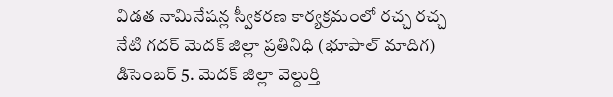విడత నామినేషన్ల స్వీకరణ కార్యక్రమంలో రచ్చ రచ్చ నేటి గదర్ మెదక్ జిల్లా ప్రతినిధి (భూపాల్ మాదిగ) డిసెంబర్ 5. మెదక్ జిల్లా వెల్దుర్తి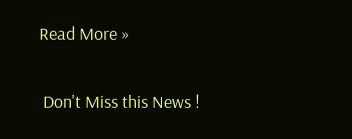Read More »

 Don't Miss this News !